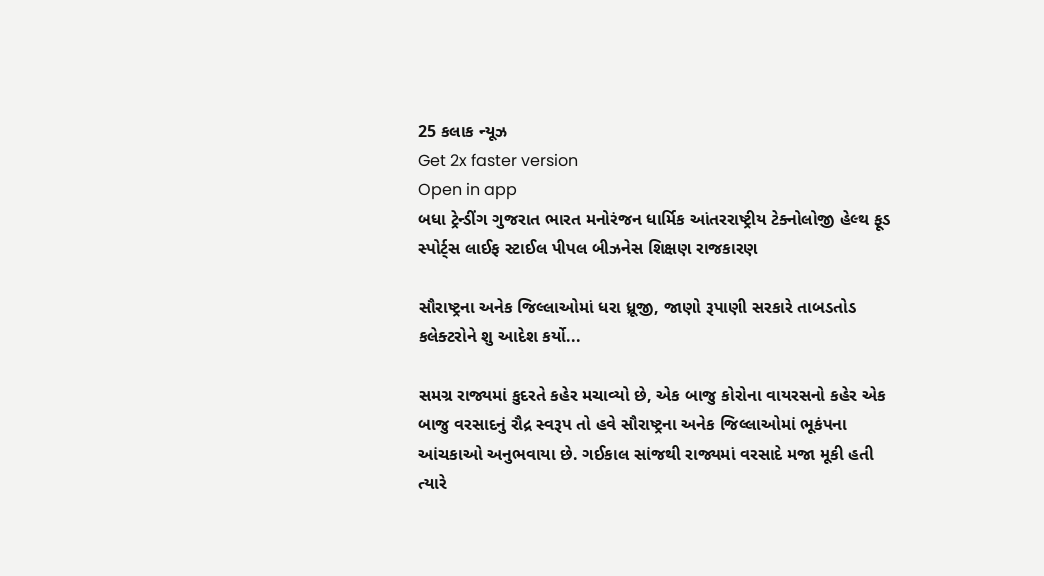25 કલાક ન્યૂઝ
Get 2x faster version
Open in app
બધા ટ્રેન્ડીંગ ગુજરાત ભારત મનોરંજન ધાર્મિક આંતરરાષ્ટ્રીય ટેક્નોલોજી હેલ્થ ફૂડ સ્પોર્ટ્સ લાઈફ સ્ટાઈલ પીપલ બીઝનેસ શિક્ષણ રાજકારણ

સૌરાષ્ટ્રના અનેક જિલ્લાઓમાં ધરા ધ્રૂજી, જાણો રૂપાણી સરકારે તાબડતોડ કલેક્ટરોને શુ આદેશ કર્યો...

સમગ્ર રાજ્યમાં કુદરતે કહેર મચાવ્યો છે, એક બાજુ કોરોના વાયરસનો કહેર એક બાજુ વરસાદનું રૌદ્ર સ્વરૂપ તો હવે સૌરાષ્ટ્રના અનેક જિલ્લાઓમાં ભૂકંપના આંચકાઓ અનુભવાયા છે. ગઈકાલ સાંજથી રાજ્યમાં વરસાદે મજા મૂકી હતી ત્યારે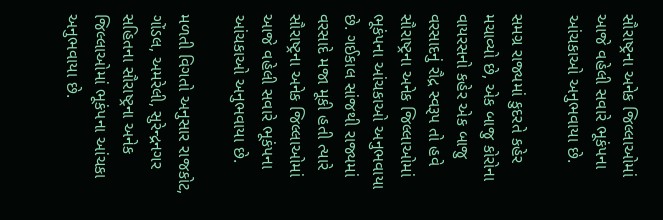સૌરાષ્ટ્રના અનેક જિલ્લાઓમાં આજે વહેલી સવારે ભૂકંપના આંચકાઓ અનુભવાયા છે.

સમગ્ર રાજ્યમાં કુદરતે કહેર મચાવ્યો છે, એક બાજુ કોરોના વાયરસનો કહેર એક બાજુ વરસાદનું રૌદ્ર સ્વરૂપ તો હવે સૌરાષ્ટ્રના અનેક જિલ્લાઓમાં ભૂકંપના આંચકાઓ અનુભવાયા છે. ગઈકાલ સાંજથી રાજ્યમાં વરસાદે મજા મૂકી હતી ત્યારે સૌરાષ્ટ્રના અનેક જિલ્લાઓમાં આજે વહેલી સવારે ભૂકંપના આંચકાઓ અનુભવાયા છે.

મળતી વિગતો અનુસાર રાજકોટ, ગોંડલ, અમરેલી, સુરેન્દ્રનગર સહિતના સૌરાષ્ટ્રના અનેક જિલ્લાઓમાં ભૂકંપના આંચકા અનુભવાયા છે.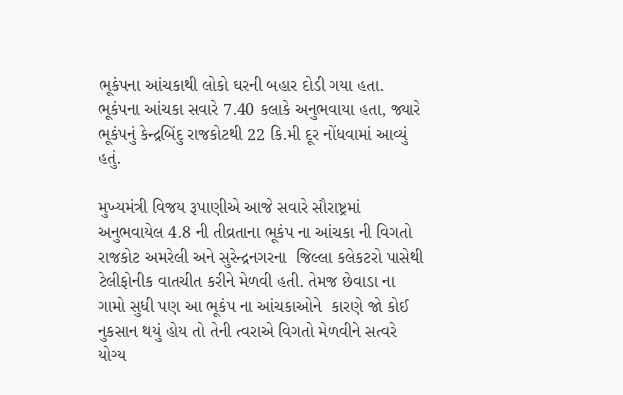ભૂકંપના આંચકાથી લોકો ઘરની બહાર દોડી ગયા હતા. ભૂકંપના આંચકા સવારે 7.40 કલાકે અનુભવાયા હતા, જ્યારે ભૂકંપનું કેન્દ્રબિંદુ રાજકોટથી 22 કિ.મી દૂર નોંધવામાં આવ્યું હતું.

મુખ્યમંત્રી વિજય રૂપાણીએ આજે સવારે સૌરાષ્ટ્રમાં  અનુભવાયેલ 4.8 ની તીવ્રતાના ભૂકંપ ના આંચકા ની વિગતો રાજકોટ અમરેલી અને સુરેન્દ્રનગરના  જિલ્લા કલેકટરો પાસેથી  ટેલીફોનીક વાતચીત કરીને મેળવી હતી. તેમજ છેવાડા ના ગામો સુધી પણ આ ભૂકંપ ના આંચકાઓને  કારણે જો કોઈ નુકસાન થયું હોય તો તેની ત્વરાએ વિગતો મેળવીને સત્વરે યોગ્ય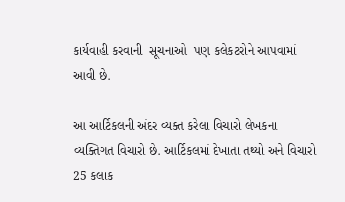કાર્યવાહી કરવાની  સૂચનાઓ  પણ કલેકટરોને આપવામાં આવી છે.

આ આર્ટિકલની અંદર વ્યક્ત કરેલા વિચારો લેખકના વ્યક્તિગત વિચારો છે. આર્ટિકલમાં દેખાતા તથ્યો અને વિચારો 25 કલાક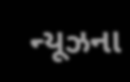ન્યૂઝના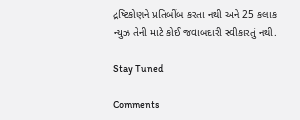દ્રષ્ટિકોણને પ્રતિબીંબ કરતા નથી અને 25 કલાક ન્યુઝ તેની માટે કોઈ જવાબદારી સ્વીકારતું નથી.

Stay Tuned

Comments